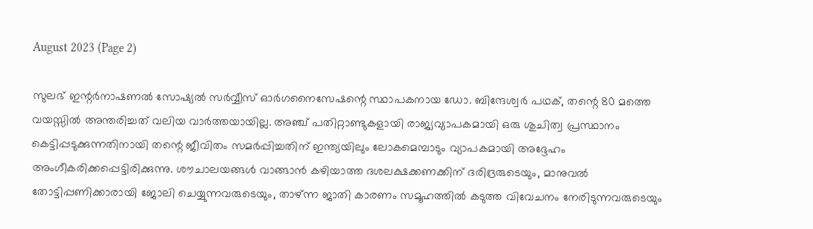August 2023 (Page 2)

സുലഭ് ഇന്റർനാഷണൽ സോഷ്യൽ സർവ്വീസ് ഓർഗനൈസേഷന്റെ സ്ഥാപകനായ ഡോ. ബിന്ദേശ്വർ പഥക്, തന്റെ 80 മത്തെ വയസ്സിൽ അന്തരിച്ചത് വലിയ വാർത്തയായില്ല. അഞ്ച് പതിറ്റാണ്ടുകളായി രാജ്യവ്യാപകമായി ഒരു ശുചിത്വ പ്രസ്ഥാനം കെട്ടിപ്പടുക്കുന്നതിനായി തന്റെ ജീവിതം സമർപ്പിച്ചതിന് ഇന്ത്യയിലും ലോകമെമ്പാടും വ്യാപകമായി അദ്ദേഹം അംഗീകരിക്കപ്പെട്ടിരിക്കുന്നു. ശൗചാലയങ്ങൾ വാങ്ങാൻ കഴിയാത്ത ദശലക്ഷക്കണക്കിന് ദരിദ്രരുടെയും, മാനുവൽ തോട്ടിപ്പണിക്കാരായി ജോലി ചെയ്യുന്നവരുടെയും, താഴ്ന്ന ജാതി കാരണം സമൂഹത്തിൽ കടുത്ത വിവേചനം നേരിടുന്നവരുടെയും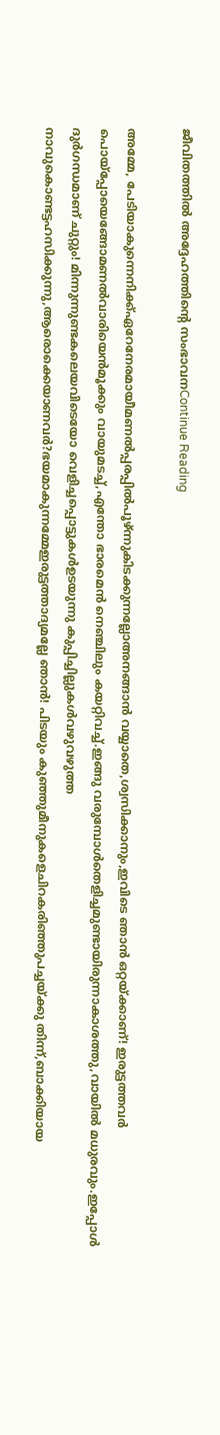ജീവിതത്തിൽ അദ്ദേഹത്തിന്റെ സംഭാവനContinue Reading

അമ്മേ, പേടിയാകുന്നെനിക്ക്ഏറേനേരമായീമണൽപ്പരപ്പിൽപൂഴ്ന്നുകിടക്കുന്നല്ലോഅനങ്ങാൻ വയ്യാതെ,ശ്വസിക്കാനും,ഇവിടെ ഞാൻ ഒറ്റയ്ക്കാണ്! ഇരുട്ടത്തവർ പൊയ്പ്പോയെങ്ങോമണൽവാരിയെൻമൂക്കും വായുമടച്ച്,എന്തോ ഭാരമെൻ നെഞ്ചിലും കയറ്റിവച്ച്.ഇങ്ങു വരുമ്പോൾതെളിച്ചമുണ്ടായിരുന്നാകാശത്തു,വായിൽ മധുരവും.ഇപ്പോൾ ദുർഗന്ധമാണ് ചുറ്റും! മിന്നുന്നുണ്ടകലെയവിടെയോ വെളിച്ചപ്പൊട്ടുകൾഉടയുന്നു കുപ്പിച്ചില്ലുകൾവഴുവഴുത്ത നാവുകൊണ്ടട്ടഹസിക്കുന്നു,ആരൊക്കെയാണവർ?ഭയമാകുന്നമ്മേഇരുട്ടത്താദ്യമല്ലേ ഞാൻ! പിടയും കുഞ്ഞുമീനുകളെചിറകരിഞ്ഞുപച്ചയ്ക്കു തിന്ന്,ബാക്കിയായ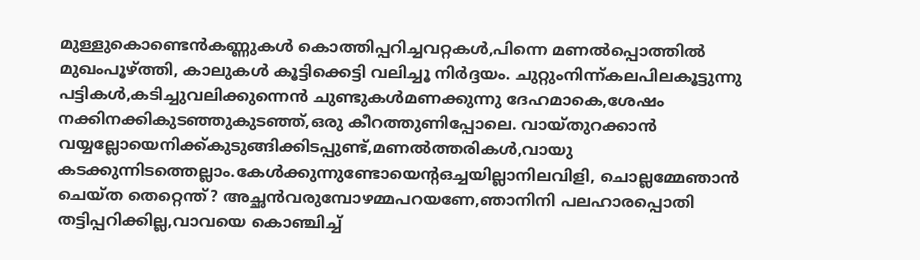മുള്ളുകൊണ്ടെൻകണ്ണുകൾ കൊത്തിപ്പറിച്ചവറ്റകൾ,പിന്നെ മണൽപ്പൊത്തിൽ മുഖംപൂഴ്ത്തി, കാലുകൾ കൂട്ടിക്കെട്ടി വലിച്ചൂ നിർദ്ദയം. ചുറ്റുംനിന്ന്കലപിലകൂട്ടുന്നു പട്ടികൾ,കടിച്ചുവലിക്കുന്നെൻ ചുണ്ടുകൾമണക്കുന്നു ദേഹമാകെ,ശേഷം നക്കിനക്കികുടഞ്ഞുകുടഞ്ഞ്,ഒരു കീറത്തുണിപ്പോലെ. വായ്തുറക്കാൻ വയ്യല്ലോയെനിക്ക്കുടുങ്ങിക്കിടപ്പുണ്ട്,മണൽത്തരികൾ,വായു കടക്കുന്നിടത്തെല്ലാം.കേൾക്കുന്നുണ്ടോയെൻ്റഒച്ചയില്ലാനിലവിളി, ചൊല്ലമ്മേഞാൻ ചെയ്ത തെറ്റെന്ത്‌? അച്ഛൻവരുമ്പോഴമ്മപറയണേ,ഞാനിനി പലഹാരപ്പൊതി തട്ടിപ്പറിക്കില്ല,വാവയെ കൊഞ്ചിച്ച്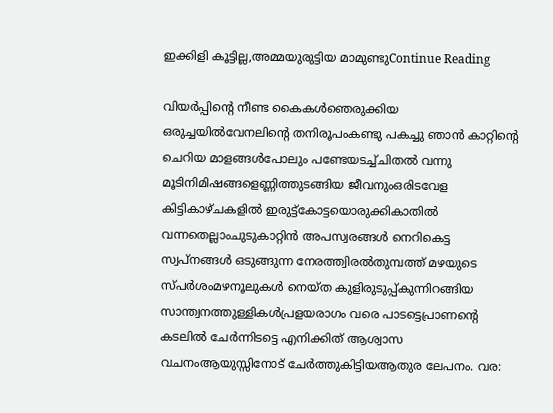ഇക്കിളി കൂട്ടില്ല,അമ്മയുരുട്ടിയ മാമുണ്ടുContinue Reading

വിയർപ്പിന്റെ നീണ്ട കൈകൾഞെരുക്കിയ ഒരുച്ചയിൽവേനലിന്റെ തനിരൂപംകണ്ടു പകച്ചു ഞാൻ കാറ്റിന്റെ ചെറിയ മാളങ്ങൾപോലും പണ്ടേയടച്ച്‌ചിതൽ വന്നു മൂടിനിമിഷങ്ങളെണ്ണിത്തുടങ്ങിയ ജീവനുംഒരിടവേള കിട്ടികാഴ്ചകളിൽ ഇരുട്ട്കോട്ടയൊരുക്കികാതിൽ വന്നതെല്ലാംചുടുകാറ്റിൻ അപസ്വരങ്ങൾ നെറികെട്ട സ്വപ്‌നങ്ങൾ ഒടുങ്ങുന്ന നേരത്ത്വിരൽതുമ്പത്ത് മഴയുടെ സ്പർശംമഴനൂലുകൾ നെയ്ത കുളിരുടുപ്പ്കുന്നിറങ്ങിയ സാന്ത്വനത്തുള്ളികൾപ്രളയരാഗം വരെ പാടട്ടെപ്രാണന്റെ കടലിൽ ചേർന്നിടട്ടെ എനിക്കിത് ആശ്വാസ വചനംആയുസ്സിനോട് ചേർത്തുകിട്ടിയആതുര ലേപനം. വര: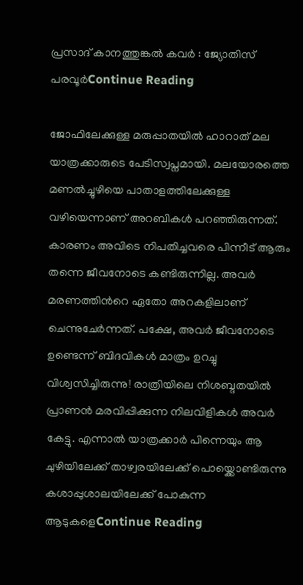പ്രസാദ് കാനത്തുങ്കൽ കവർ : ജ്യോതിസ് പരവൂർContinue Reading

ജോഫിലേക്കുള്ള മരുപ്പാതയിൽ ഹാറാത് മല യാത്രക്കാരുടെ പേടിസ്വപ്നമായി. മലയോരത്തെ മണൽച്ചുഴിയെ പാതാളത്തിലേക്കുള്ള വഴിയെന്നാണ് അറബികൾ പറഞ്ഞിരുന്നത്. കാരണം അവിടെ നിപതിച്ചവരെ പിന്നീട് ആരും തന്നെ ജീവനോടെ കണ്ടിരുന്നില്ല. അവർ മരണത്തിന്‍റെ ഏതോ അറകളിലാണ് ചെന്നുചേർന്നത്. പക്ഷേ, അവർ ജീവനോടെ ഉണ്ടെന്ന് ബിദവികൾ മാത്രം ഉറച്ചു വിശ്വസിച്ചിരുന്നു! രാത്രിയിലെ നിശബ്ദതയിൽ പ്രാണൻ മരവിപ്പിക്കുന്ന നിലവിളികൾ അവർ കേട്ടു. എന്നാൽ യാത്രക്കാർ പിന്നെയും ആ ചുഴിയിലേക്ക് താഴ്വരയിലേക്ക് പൊയ്ക്കൊണ്ടിരുന്നു കശാപ്പുശാലയിലേക്ക് പോകുന്ന ആടുകളെContinue Reading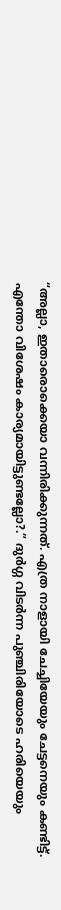“അല്ലാ, ഇതാരൊക്കെയാ വന്നിരിക്കുന്നത്. എത്ര നാളായി ചേച്ചിയേയും ചേട്ടനെയും കണ്ടിട്ട്. എന്തോ വിശേഷം കാര്യമായിട്ടുണ്ടല്ലോ?.” ദുർഗ്ഗ വിടർന്ന പുഞ്ചിരിയോടെ ഹരിയെയും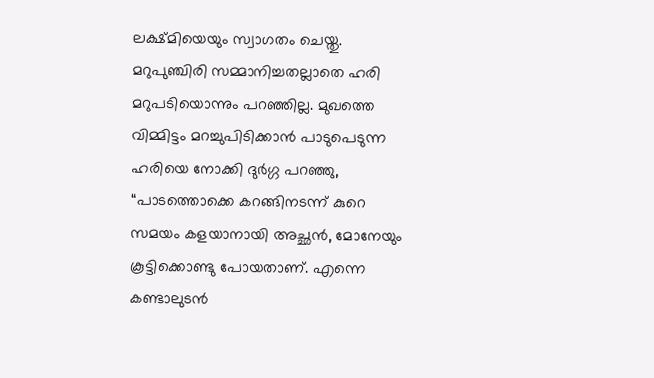ലക്ഷ്മിയെയും സ്വാഗതം ചെയ്തു. മറുപുഞ്ചിരി സമ്മാനിച്ചതല്ലാതെ ഹരി മറുപടിയൊന്നും പറഞ്ഞില്ല. മുഖത്തെ വിമ്മിട്ടം മറച്ചുപിടിക്കാൻ പാടുപെടുന്ന ഹരിയെ നോക്കി ദുർഗ്ഗ പറഞ്ഞു, “പാടത്തൊക്കെ കറങ്ങിനടന്ന് കുറെ സമയം കളയാനായി അച്ഛൻ, മോനേയും കൂട്ടിക്കൊണ്ടു പോയതാണ്. എന്നെ കണ്ടാലുടൻ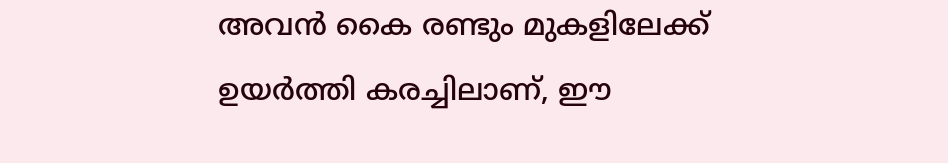അവൻ കൈ രണ്ടും മുകളിലേക്ക് ഉയർത്തി കരച്ചിലാണ്, ഈ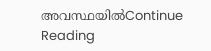അവസ്ഥയിൽContinue Reading